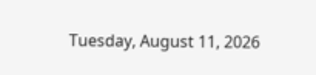Tuesday, August 11, 2026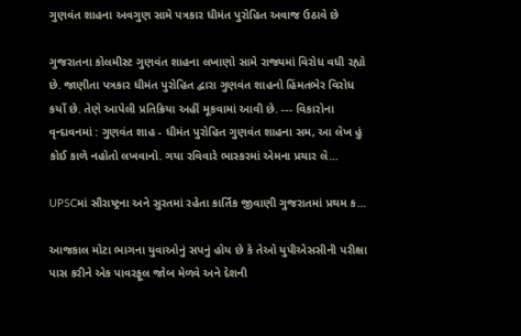ગુણવંત શાહના અવગુણ સામે પત્રકાર ધીમંત પુરોહિત અવાજ ઉઠાવે છે

ગુજરાતના કોલમીસ્ટ ગુણવંત શાહના લખાણો સામે રાજ્યમાં વિરોધ વધી રહ્યો છે. જાણીતા પત્રકાર ધીમંત પુરોહિત દ્વારા ગુણવંત શાહનો હિંમતભેર વિરોધ કર્યો છે. તેણે આપેલી પ્રતિક્રિયા અહીં મૂકવામાં આવી છે. --- વિકારોના વૃન્દાવનમાં : ગુણવંત શાહ - ધીમંત પુરોહિત ગુણવંત શાહના સમ, આ લેખ હું કોઈ કાળે નહોતો લખવાનો. ગયા રવિવારે ભાસ્કરમાં એમના પ્રચાર લે...

UPSCમાં સૌરાષ્ટ્રના અને સુરતમાં રહેતા કાર્તિક જીવાણી ગુજરાતમાં પ્રથમ ક...

આજકાલ મોટા ભાગના યુવાઓનું સપનું હોય છે કે તેઓ યુપીએસસીની પરીક્ષા પાસ કરીને એક પાવરફૂલ જોબ મેળવે અને દેશની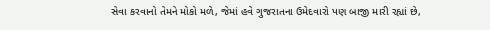સેવા કરવાનો તેમને મોકો મળે, જેમાં હવે ગુજરાતના ઉમેદવારો પણ બાજી મારી રહ્યાં છે,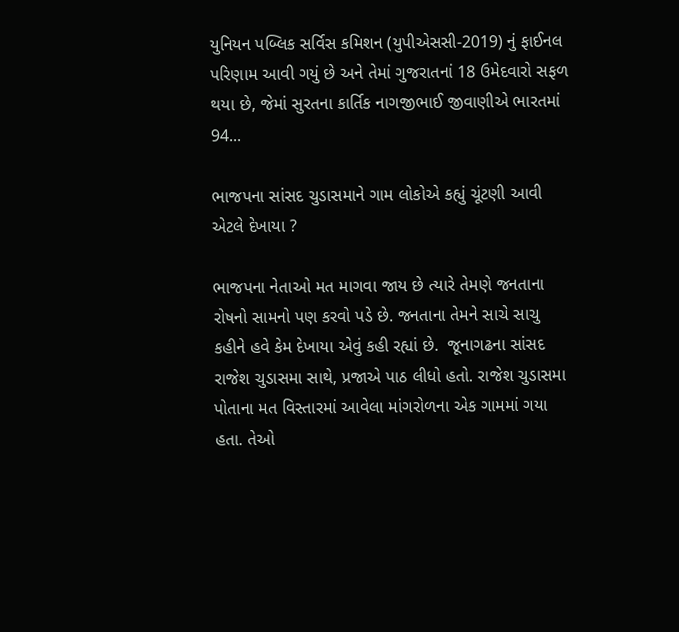યુનિયન પબ્લિક સર્વિસ કમિશન (યુપીએસસી-2019) નું ફાઈનલ પરિણામ આવી ગયું છે અને તેમાં ગુજરાતનાં 18 ઉમેદવારો સફળ થયા છે, જેમાં સુરતના કાર્તિક નાગજીભાઈ જીવાણીએ ભારતમાં 94...

ભાજપના સાંસદ ચુડાસમાને ગામ લોકોએ કહ્યું ચૂંટણી આવી એટલે દેખાયા ?

ભાજપના નેતાઓ મત માગવા જાય છે ત્યારે તેમણે જનતાના રોષનો સામનો પણ કરવો પડે છે. જનતાના તેમને સાચે સાચુ કહીને હવે કેમ દેખાયા એવું કહી રહ્યાં છે.  જૂનાગઢના સાંસદ રાજેશ ચુડાસમા સાથે, પ્રજાએ પાઠ લીધો હતો. રાજેશ ચુડાસમા પોતાના મત વિસ્તારમાં આવેલા માંગરોળના એક ગામમાં ગયા હતા. તેઓ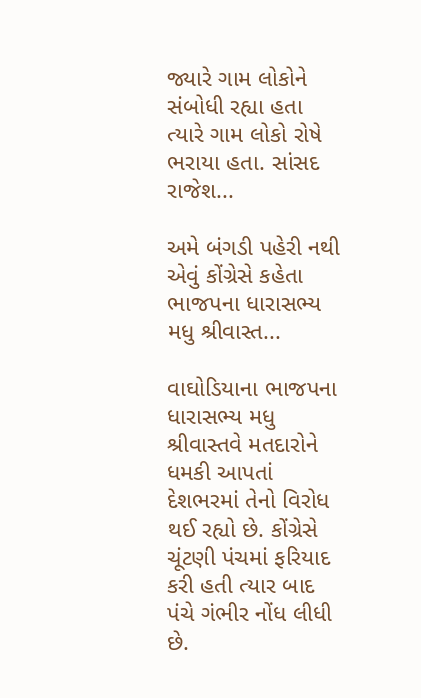જ્યારે ગામ લોકોને સંબોધી રહ્યા હતા ત્યારે ગામ લોકો રોષે ભરાયા હતા. સાંસદ રાજેશ...

અમે બંગડી પહેરી નથી એવું કોંગ્રેસે કહેતા ભાજપના ધારાસભ્ય મધુ શ્રીવાસ્ત...

વાઘોડિયાના ભાજપના ધારાસભ્ય મધુ શ્રીવાસ્તવે મતદારોને ધમકી આપતાં દેશભરમાં તેનો વિરોધ થઈ રહ્યો છે. કોંગ્રેસે ચૂંટણી પંચમાં ફરિયાદ કરી હતી ત્યાર બાદ પંચે ગંભીર નોંધ લીધી છે.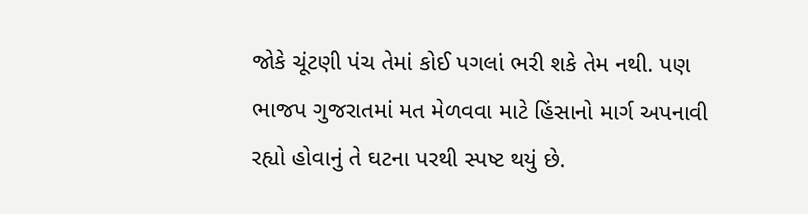જોકે ચૂંટણી પંચ તેમાં કોઈ પગલાં ભરી શકે તેમ નથી. પણ ભાજપ ગુજરાતમાં મત મેળવવા માટે હિંસાનો માર્ગ અપનાવી રહ્યો હોવાનું તે ઘટના પરથી સ્પષ્ટ થયું છે.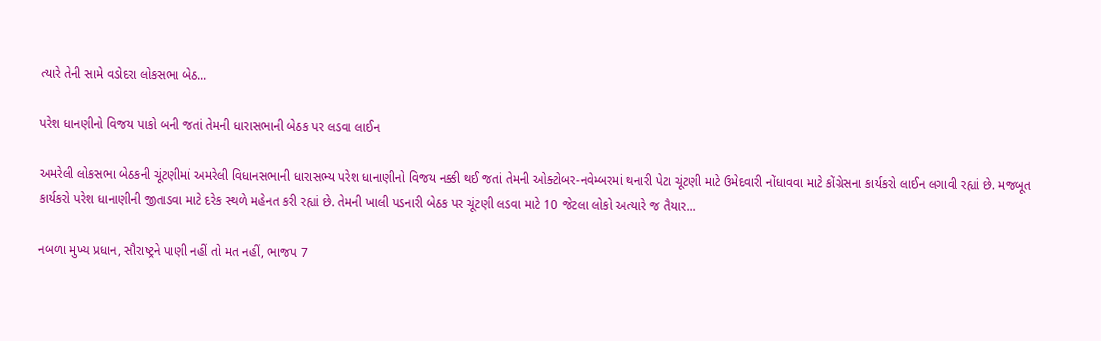ત્યારે તેની સામે વડોદરા લોકસભા બેઠ...

પરેશ ધાનણીનો વિજય પાકો બની જતાં તેમની ધારાસભાની બેઠક પર લડવા લાઈન

અમરેલી લોકસભા બેઠકની ચૂંટણીમાં અમરેલી વિધાનસભાની ધારાસભ્ય પરેશ ધાનાણીનો વિજય નક્કી થઈ જતાં તેમની ઓક્ટોબર-નવેમ્બરમાં થનારી પેટા ચૂંટણી માટે ઉમેદવારી નોંધાવવા માટે કોંગ્રેસના કાર્યકરો લાઈન લગાવી રહ્યાં છે. મજબૂત કાર્યકરો પરેશ ધાનાણીની જીતાડવા માટે દરેક સ્થળે મહેનત કરી રહ્યાં છે. તેમની ખાલી પડનારી બેઠક પર ચૂંટણી લડવા માટે 10 જેટલા લોકો અત્યારે જ તૈયાર...

નબળા મુખ્ય પ્રધાન, સૌરાષ્ટ્રને પાણી નહીં તો મત નહીં, ભાજપ 7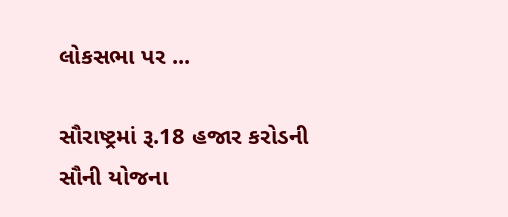લોકસભા પર ...

સૌરાષ્ટ્રમાં રૂ.18 હજાર કરોડની સૌની યોજના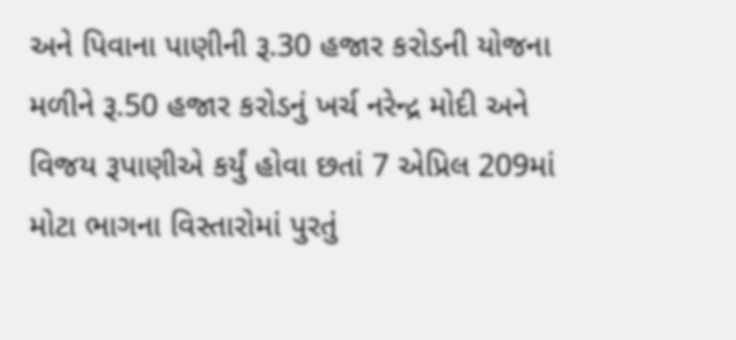અને પિવાના પાણીની રૂ.30 હજાર કરોડની યોજના મળીને રૂ.50 હજાર કરોડનું ખર્ચ નરેન્દ્ર મોદી અને વિજય રૂપાણીએ કર્યું હોવા છતાં 7 એપ્રિલ 209માં મોટા ભાગના વિસ્તારોમાં પુરતું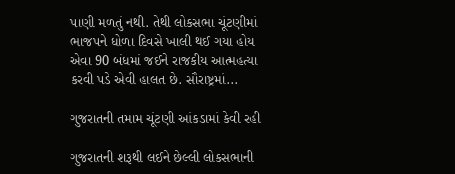પાણી મળતું નથી. તેથી લોકસભા ચૂંટણીમાં ભાજપને ધોળા દિવસે ખાલી થઈ ગયા હોય એવા 90 બંધમાં જઈને રાજકીય આત્મહત્યા કરવી પડે એવી હાલત છે. સૌરાષ્ટ્રમાં...

ગુજરાતની તમામ ચૂંટણી આંકડામાં કેવી રહી

ગુજરાતની શરૂથી લઈને છેલ્લી લોકસભાની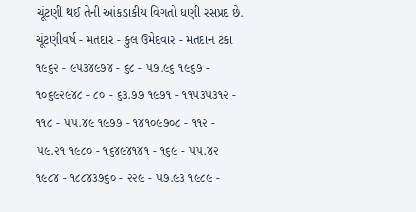ચૂંટણી થઈ તેની આંકડાકીય વિગતો ધણી રસપ્રદ છે. ચૂંટણીવર્ષ - મતદાર - કુલ ઉમેદવાર - મતદાન ટકા ૧૯૬૨ - ૯૫૩૪૯૭૪ - ૬૮ - ૫૭.૯૬ ૧૯૬૭ - ૧૦૬૯૨૯૪૮ - ૮૦ - ૬૩.૭૭ ૧૯૭૧ - ૧૧૫૩૫૩૧૨ - ૧૧૮ - ૫૫.૪૯ ૧૯૭૭ - ૧૪૧૦૯૭૦૮ - ૧૧૨ - ૫૯.૨૧ ૧૯૮૦ - ૧૬૪૯૪૧૪૧ - ૧૬૯ - ૫૫.૪૨ ૧૯૮૪ - ૧૮૮૪૩૭૬૦ - ૨૨૯ - ૫૭.૯૩ ૧૯૮૯ -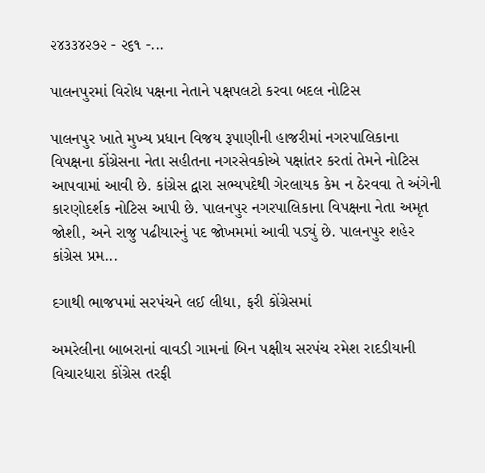૨૪૩૩૪૨૭૨ - ૨૬૧ -...

પાલનપુરમાં વિરોધ પક્ષના નેતાને પક્ષપલટો કરવા બદલ નોટિસ

પાલનપુર ખાતે મુખ્ય પ્રધાન વિજય રૂપાણીની હાજરીમાં નગરપાલિકાના વિપક્ષના કોંગ્રેસના નેતા સહીતના નગરસેવકોએ પક્ષાંતર કરતાં તેમને નોટિસ આપવામાં આવી છે. કાંગ્રેસ દ્વારા સભ્યપદેથી ગેરલાયક કેમ ન ઠેરવવા તે અંગેની કારણોદર્શક નોટિસ આપી છે. પાલનપુર નગરપાલિકાના વિપક્ષના નેતા અમૃત જોશી, અને રાજુ પઢીયારનું પદ જોખમમાં આવી પડ્યું છે. પાલનપુર શહેર કાંગ્રેસ પ્રમ...

દગાથી ભાજપમાં સરપંચને લઈ લીધા, ફરી કોંગ્રેસમાં

અમરેલીના બાબરાનાં વાવડી ગામનાં બિન પક્ષીય સરપંચ રમેશ રાદડીયાની વિચારધારા કોંગ્રેસ તરફી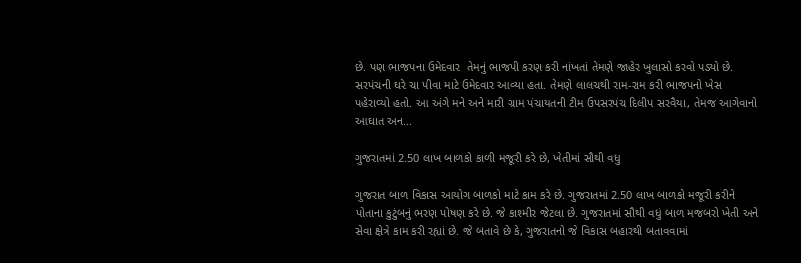છે. પણ ભાજપના ઉમેદવાર  તેમનું ભાજપી કરણ કરી નાંખતાં તેમણે જાહેર ખુલાસો કરવો પડ્યો છે. સરપંચની ઘરે ચા પીવા માટે ઉમેદવાર આવ્યા હતા. તેમણે લાલચથી રામ-રામ કરી ભાજપનો ખેસ પહેરાવ્‍યો હતો. આ અંગે મને અને મારી ગ્રામ પંચાયતની ટીમ ઉપસરપંચ દિલીપ સરવૈયા, તેમજ આગેવાનો આઘાત અન...

ગુજરાતમાં 2.50 લાખ બાળકો કાળી મજૂરી કરે છે, ખેતીમાં સૌથી વધુ

ગુજરાત બાળ વિકાસ આયોગ બાળકો માટે કામ કરે છે. ગુજરાતમાં 2.50 લાખ બાળકો મજૂરી કરીને પોતાના કુટુંબનું ભરણ પોષણ કરે છે. જે કાશ્મીર જેટલા છે. ગુજરાતમાં સૌથી વધું બાળ મજબરો ખેતી અને સેવા ક્ષેત્રે કામ કરી રહ્યાં છે. જે બતાવે છે કે, ગુજરાતનો જે વિકાસ બહારથી બતાવવામાં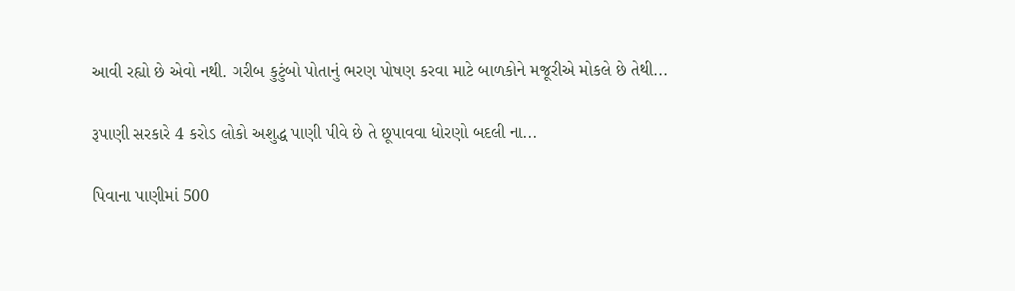આવી રહ્યો છે એવો નથી. ગરીબ કુટુંબો પોતાનું ભરણ પોષણ કરવા માટે બાળકોને મજૂરીએ મોકલે છે તેથી...

રૂપાણી સરકારે 4 કરોડ લોકો અશુદ્ધ પાણી પીવે છે તે છૂપાવવા ધોરણો બદલી ના...

પિવાના પાણીમાં 500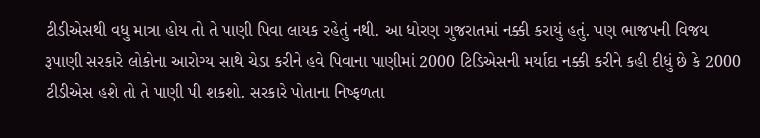ટીડીએસથી વધુ માત્રા હોય તો તે પાણી પિવા લાયક રહેતું નથી. આ ધોરણ ગુજરાતમાં નક્કી કરાયું હતું. પણ ભાજપની વિજય રૂપાણી સરકારે લોકોના આરોગ્ય સાથે ચેડા કરીને હવે પિવાના પાણીમાં 2000 ટિડિએસની મર્યાદા નક્કી કરીને કહી દીધું છે કે 2000 ટીડીએસ હશે તો તે પાણી પી શકશો. સરકારે પોતાના નિષ્ફળતા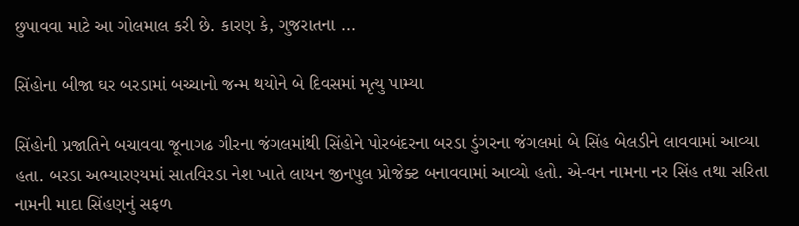છુપાવવા માટે આ ગોલમાલ કરી છે. કારણ કે, ગુજરાતના ...

સિંહોના બીજા ઘર બરડામાં બચ્ચાનો જન્મ થયોને બે દિવસમાં મૃત્યુ પામ્યા

સિંહોની પ્રજાતિને બચાવવા જૂનાગઢ ગીરના જંગલમાંથી સિંહોને પોરબંદરના બરડા ડુંગરના જંગલમાં બે સિંહ બેલડીને લાવવામાં આવ્યા હતા. બરડા અભ્યારણ્યમાં સાતવિરડા નેશ ખાતે લાયન જીનપુલ પ્રોજેક્ટ બનાવવામાં આવ્યો હતો. એ-વન નામના નર સિંહ તથા સરિતા નામની માદા સિંહણનું સફળ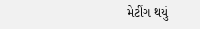મેટીંગ થયું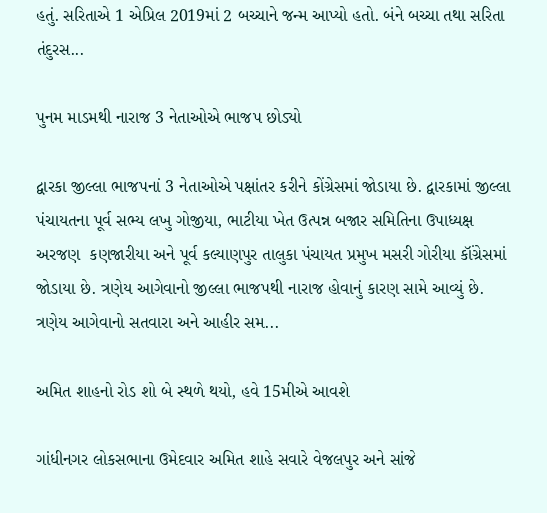હતું. સરિતાએ 1 એપ્રિલ 2019માં 2 બચ્ચાને જન્મ આપ્યો હતો. બંને બચ્ચા તથા સરિતા તંદુરસ...

પુનમ માડમથી નારાજ 3 નેતાઓએ ભાજપ છોડ્યો

દ્વારકા જીલ્લા ભાજપનાં 3 નેતાઓએ પક્ષાંતર કરીને કોંગ્રેસમાં જોડાયા છે. દ્વારકામાં જીલ્લા પંચાયતના પૂર્વ સભ્ય લખુ ગોજીયા, ભાટીયા ખેત ઉત્પન્ન બજાર સમિતિના ઉપાધ્યક્ષ અરજણ  કણજારીયા અને પૂર્વ કલ્યાણપુર તાલુકા પંચાયત પ્રમુખ મસરી ગોરીયા કૉંગ્રેસમાં જોડાયા છે. ત્રણેય આગેવાનો જીલ્લા ભાજપથી નારાજ હોવાનું કારણ સામે આવ્યું છે. ત્રણેય આગેવાનો સતવારા અને આહીર સમ...

અમિત શાહનો રોડ શો બે સ્થળે થયો, હવે 15મીએ આવશે

ગાંધીનગર લોકસભાના ઉમેદવાર અમિત શાહે સવારે વેજલપુર અને સાંજે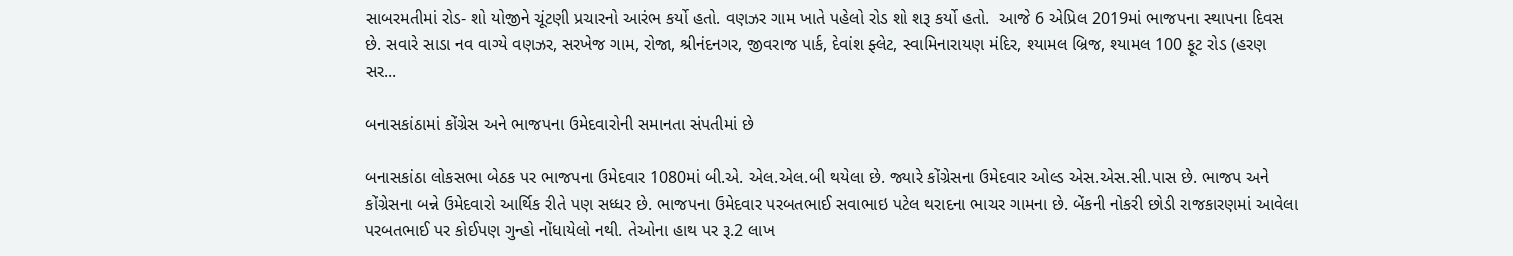સાબરમતીમાં રોડ- શો યોજીને ચૂંટણી પ્રચારનો આરંભ કર્યો હતો. વણઝર ગામ ખાતે પહેલો રોડ શો શરૂ કર્યો હતો.  આજે 6 એપ્રિલ 2019માં ભાજપના સ્થાપના દિવસ છે. સવારે સાડા નવ વાગ્યે વણઝર, સરખેજ ગામ, રોજા, શ્રીનંદનગર, જીવરાજ પાર્ક, દેવાંશ ફ્લેટ, સ્વામિનારાયણ મંદિર, શ્યામલ બ્રિજ, શ્યામલ 100 ફૂટ રોડ (હરણ સર...

બનાસકાંઠામાં કોંગ્રેસ અને ભાજપના ઉમેદવારોની સમાનતા સંપતીમાં છે

બનાસકાંઠા લોકસભા બેઠક પર ભાજપના ઉમેદવાર 1080માં બી.એ. એલ.એલ.બી થયેલા છે. જ્યારે કોંગ્રેસના ઉમેદવાર ઓલ્ડ એસ.એસ.સી.પાસ છે. ભાજપ અને કોંગ્રેસના બન્ને ઉમેદવારો આર્થિક રીતે પણ સધ્ધર છે. ભાજપના ઉમેદવાર પરબતભાઈ સવાભાઇ પટેલ થરાદના ભાચર ગામના છે. બેંકની નોકરી છોડી રાજકારણમાં આવેલા પરબતભાઈ પર કોઈપણ ગુન્હો નોંધાયેલો નથી. તેઓના હાથ પર રૂ.2 લાખ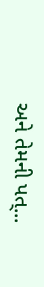અને તેમની પત્...